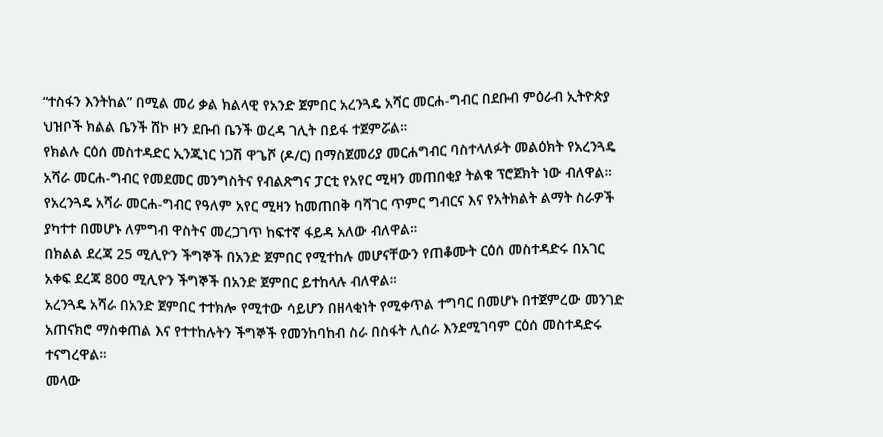“ተስፋን እንትከል” በሚል መሪ ቃል ክልላዊ የአንድ ጀምበር አረንጓዴ አሻር መርሐ-ግብር በደቡብ ምዕራብ ኢትዮጵያ ህዝቦች ክልል ቤንች ሸኮ ዞን ደቡብ ቤንች ወረዳ ገሊት በይፋ ተጀምሯል።
የክልሉ ርዕሰ መስተዳድር ኢንጂነር ነጋሽ ዋጌሾ (ዶ/ር) በማስጀመሪያ መርሐግብር ባስተላለፉት መልዕክት የአረንጓዴ አሻራ መርሐ-ግብር የመደመር መንግስትና የብልጽግና ፓርቲ የአየር ሚዛን መጠበቂያ ትልቁ ፕሮጀክት ነው ብለዋል።
የአረንጓዴ አሻራ መርሐ-ግብር የዓለም አየር ሚዛን ከመጠበቅ ባሻገር ጥምር ግብርና እና የአትክልት ልማት ስራዎች ያካተተ በመሆኑ ለምግብ ዋስትና መረጋገጥ ከፍተኛ ፋይዳ አለው ብለዋል።
በክልል ደረጃ 25 ሚሊዮን ችግኞች በአንድ ጀምበር የሚተከሉ መሆናቸውን የጠቆሙት ርዕሰ መስተዳድሩ በአገር አቀፍ ደረጃ 800 ሚሊዮን ችግኞች በአንድ ጀምበር ይተከላሉ ብለዋል።
አረንጓዴ አሻራ በአንድ ጀምበር ተተክሎ የሚተው ሳይሆን በዘላቂነት የሚቀጥል ተግባር በመሆኑ በተጀምረው መንገድ አጠናክሮ ማስቀጠል እና የተተከሉትን ችግኞች የመንከባከብ ስራ በስፋት ሊሰራ እንደሚገባም ርዕሰ መስተዳድሩ ተናግረዋል።
መላው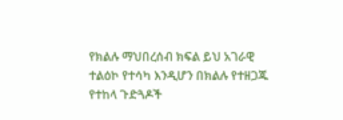የክልሉ ማህበረሰብ ክፍል ይህ አገራዊ ተልዕኮ የተሳካ እንዲሆን በክልሉ የተዘጋጁ የተከላ ጉድጓዶች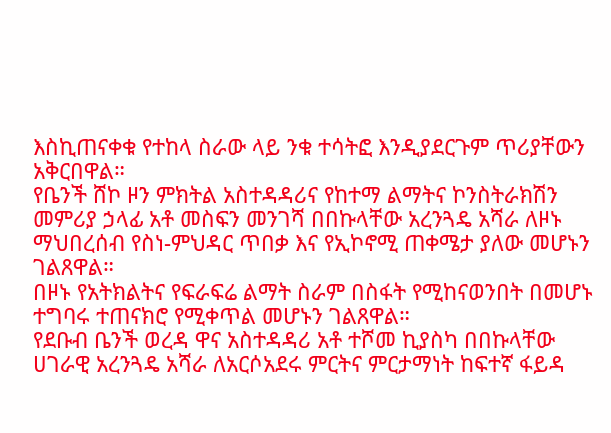እስኪጠናቀቁ የተከላ ስራው ላይ ንቁ ተሳትፎ እንዲያደርጉም ጥሪያቸውን አቅርበዋል።
የቤንች ሸኮ ዞን ምክትል አስተዳዳሪና የከተማ ልማትና ኮንስትራክሽን መምሪያ ኃላፊ አቶ መስፍን መንገሻ በበኩላቸው አረንጓዴ አሻራ ለዞኑ ማህበረሰብ የስነ-ምህዳር ጥበቃ እና የኢኮኖሚ ጠቀሜታ ያለው መሆኑን ገልጸዋል።
በዞኑ የአትክልትና የፍራፍሬ ልማት ስራም በስፋት የሚከናወንበት በመሆኑ ተግባሩ ተጠናክሮ የሚቀጥል መሆኑን ገልጸዋል።
የደቡብ ቤንች ወረዳ ዋና አስተዳዳሪ አቶ ተሾመ ኪያስካ በበኩላቸው ሀገራዊ አረንጓዴ አሻራ ለአርሶአደሩ ምርትና ምርታማነት ከፍተኛ ፋይዳ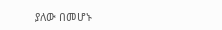ያለው በመሆኑ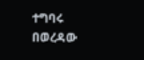ተግባሩ በወረዳው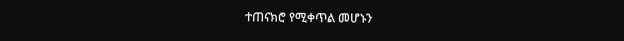ተጠናክሮ የሚቀጥል መሆኑን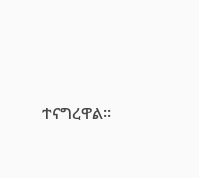ተናግረዋል።